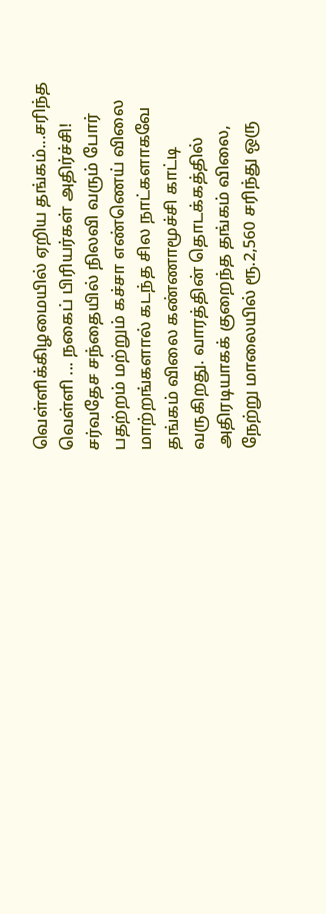வெள்ளிக்கிழமையில் ஏறிய தங்கம்...சரிந்த வெள்ளி ... நகைப் பிரியர்கள் அதிர்ச்சி!
சர்வதேச சந்தையில் நிலவி வரும் போர் பதற்றம் மற்றும் கச்சா எண்ணெய் விலை மாற்றங்களால் கடந்த சில நாட்களாகவே தங்கம் விலை கண்ணாமூச்சி காட்டி வருகிறது. வாரத்தின் தொடக்கத்தில் அதிரடியாகக் குறைந்த தங்கம் விலை, நேற்று மாலையில் ரூ.2,560 சரிந்து ஒரு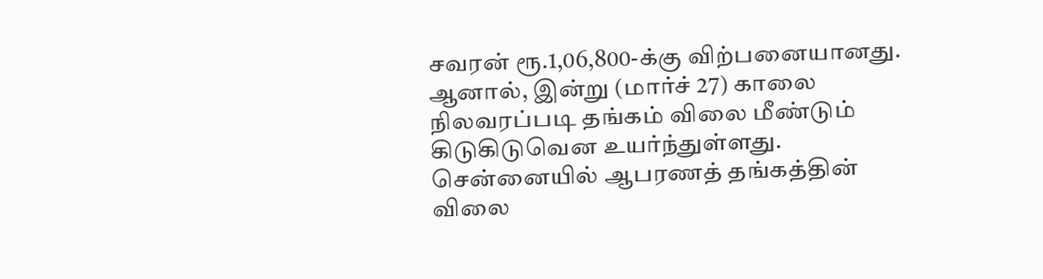சவரன் ரூ.1,06,800-க்கு விற்பனையானது. ஆனால், இன்று (மார்ச் 27) காலை நிலவரப்படி தங்கம் விலை மீண்டும் கிடுகிடுவென உயர்ந்துள்ளது. சென்னையில் ஆபரணத் தங்கத்தின் விலை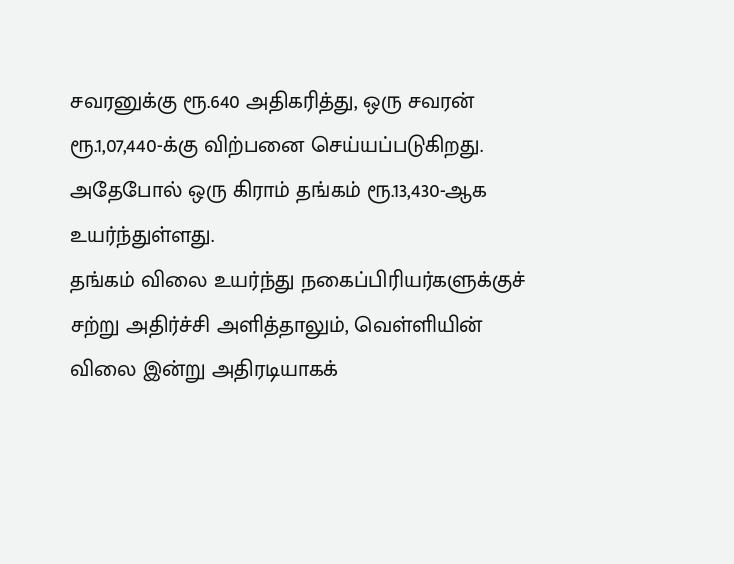சவரனுக்கு ரூ.640 அதிகரித்து, ஒரு சவரன் ரூ.1,07,440-க்கு விற்பனை செய்யப்படுகிறது. அதேபோல் ஒரு கிராம் தங்கம் ரூ.13,430-ஆக உயர்ந்துள்ளது.
தங்கம் விலை உயர்ந்து நகைப்பிரியர்களுக்குச் சற்று அதிர்ச்சி அளித்தாலும், வெள்ளியின் விலை இன்று அதிரடியாகக்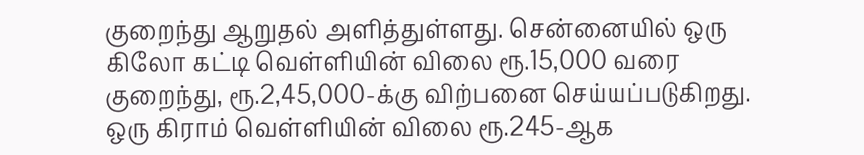குறைந்து ஆறுதல் அளித்துள்ளது. சென்னையில் ஒரு கிலோ கட்டி வெள்ளியின் விலை ரூ.15,000 வரை குறைந்து, ரூ.2,45,000-க்கு விற்பனை செய்யப்படுகிறது. ஒரு கிராம் வெள்ளியின் விலை ரூ.245-ஆக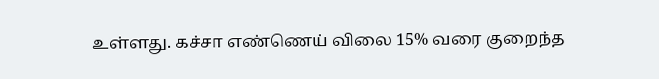உள்ளது. கச்சா எண்ணெய் விலை 15% வரை குறைந்த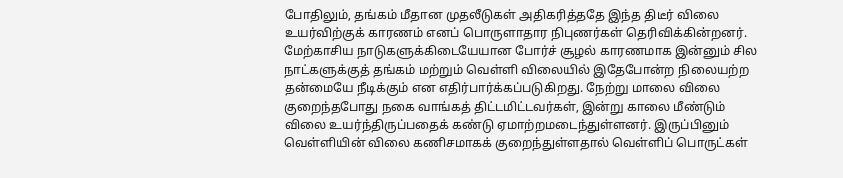போதிலும், தங்கம் மீதான முதலீடுகள் அதிகரித்ததே இந்த திடீர் விலை உயர்விற்குக் காரணம் எனப் பொருளாதார நிபுணர்கள் தெரிவிக்கின்றனர்.
மேற்காசிய நாடுகளுக்கிடையேயான போர்ச் சூழல் காரணமாக இன்னும் சில நாட்களுக்குத் தங்கம் மற்றும் வெள்ளி விலையில் இதேபோன்ற நிலையற்ற தன்மையே நீடிக்கும் என எதிர்பார்க்கப்படுகிறது. நேற்று மாலை விலை குறைந்தபோது நகை வாங்கத் திட்டமிட்டவர்கள், இன்று காலை மீண்டும் விலை உயர்ந்திருப்பதைக் கண்டு ஏமாற்றமடைந்துள்ளனர். இருப்பினும் வெள்ளியின் விலை கணிசமாகக் குறைந்துள்ளதால் வெள்ளிப் பொருட்கள்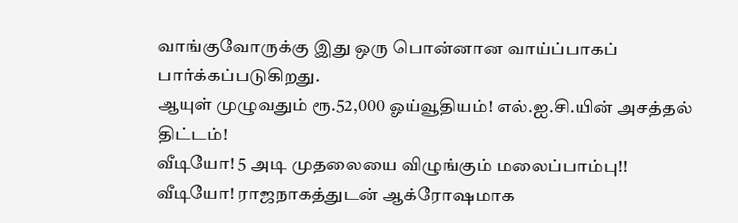வாங்குவோருக்கு இது ஒரு பொன்னான வாய்ப்பாகப் பார்க்கப்படுகிறது.
ஆயுள் முழுவதும் ரூ.52,000 ஓய்வூதியம்! எல்.ஐ.சி.யின் அசத்தல் திட்டம்!
வீடியோ! 5 அடி முதலையை விழுங்கும் மலைப்பாம்பு!!
வீடியோ! ராஜநாகத்துடன் ஆக்ரோஷமாக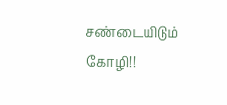சண்டையிடும் கோழி!!